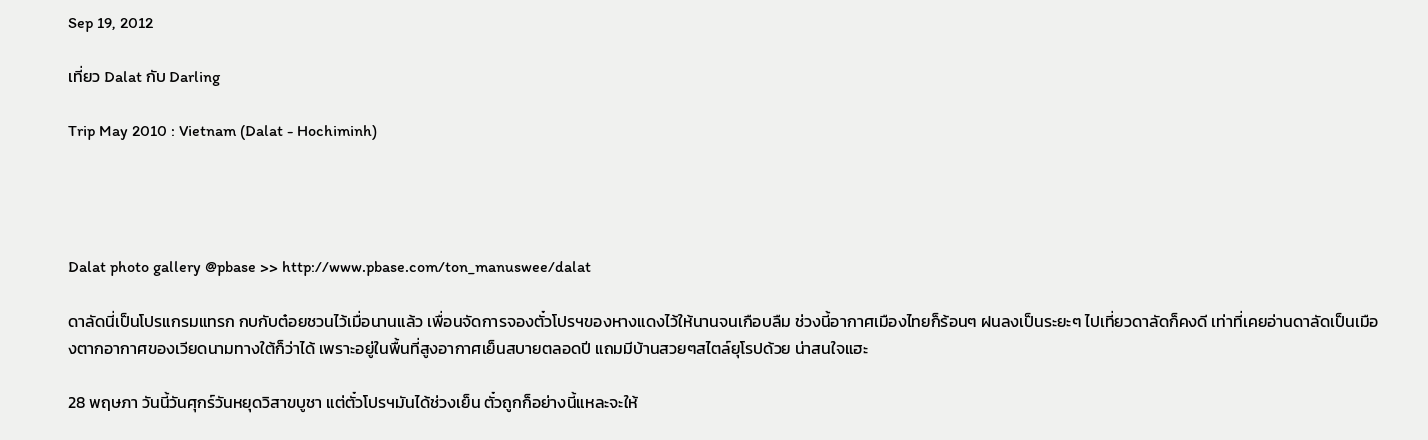Sep 19, 2012

เที่ยว Dalat กับ Darling

Trip May 2010 : Vietnam (Dalat - Hochiminh)




Dalat photo gallery @pbase >> http://www.pbase.com/ton_manuswee/dalat

ดาลัดนี่เป็นโปรแกรมแทรก กบกับต๋อยชวนไว้เมื่อนานแล้ว เพื่อนจัดการจองตั๋วโปรฯของหางแดงไว้ให้นานจนเกือบลืม ช่วงนี้อากาศเมืองไทยก็ร้อนๆ ฝนลงเป็นระยะๆ ไปเที่ยวดาลัดก็คงดี เท่าที่เคยอ่านดาลัดเป็นเมืองตากอากาศของเวียดนามทางใต้ก็ว่าได้ เพราะอยู่ในพื้นที่สูงอากาศเย็นสบายตลอดปี แถมมีบ้านสวยๆสไตล์ยุโรปด้วย น่าสนใจแฮะ

28 พฤษภา วันนี้วันศุกร์วันหยุดวิสาขบูชา แต่ตั๋วโปรฯมันได้ช่วงเย็น ตั๋วถูกก็อย่างนี้แหละจะให้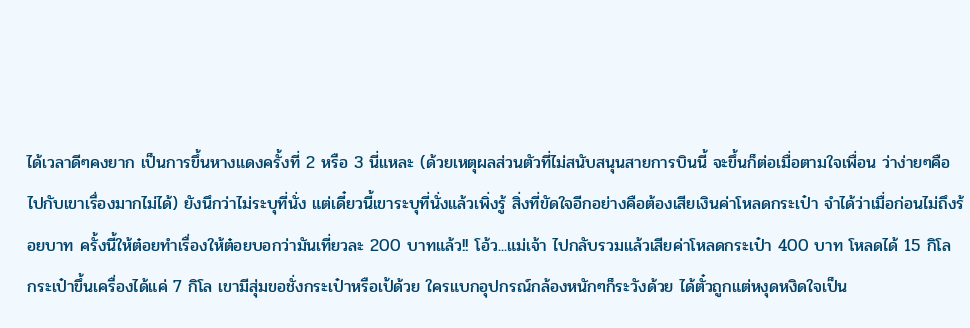ได้เวลาดีๆคงยาก เป็นการขึ้นหางแดงครั้งที่ 2 หรือ 3 นี่แหละ (ด้วยเหตุผลส่วนตัวที่ไม่สนับสนุนสายการบินนี้ จะขึ้นก็ต่อเมื่อตามใจเพื่อน ว่าง่ายๆคือไปกับเขาเรื่องมากไม่ได้) ยังนึกว่าไม่ระบุที่นั่ง แต่เดี๋ยวนี้เขาระบุที่นั่งแล้วเพิ่งรู้ สิ่งที่ขัดใจอีกอย่างคือต้องเสียเงินค่าโหลดกระเป๋า จำได้ว่าเมื่อก่อนไม่ถึงร้อยบาท ครั้งนี้ให้ต๋อยทำเรื่องให้ต๋อยบอกว่ามันเที่ยวละ 200 บาทแล้ว!! โอ้ว...แม่เจ้า ไปกลับรวมแล้วเสียค่าโหลดกระเป๋า 400 บาท โหลดได้ 15 กิโล กระเป๋าขึ้นเครื่องได้แค่ 7 กิโล เขามีสุ่มขอชั่งกระเป๋าหรือเป้ด้วย ใครแบกอุปกรณ์กล้องหนักๆก็ระวังด้วย ได้ตั๋วถูกแต่หงุดหงิดใจเป็น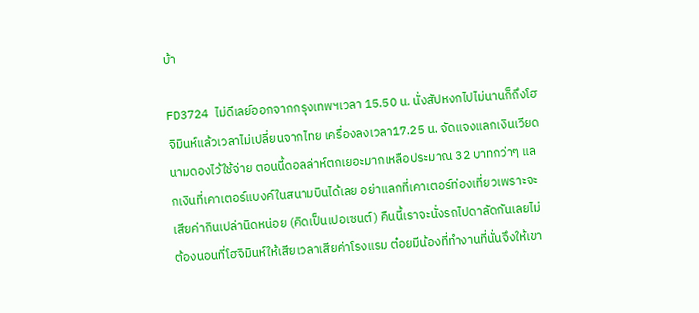บ้า

FD3724 ไม่ดีเลย์ออกจากกรุงเทพฯเวลา 15.50 น. นั่งสัปหงกไปไม่นานก็ถึงโฮจิมินห์แล้วเวลาไม่เปลี่ยนจากไทย เครื่องลงเวลา17.25 น. จัดแจงแลกเงินเวียดนามดองไว้ใช้จ่าย ตอนนี้ดอลล่าห์ตกเยอะมากเหลือประมาณ 32 บาทกว่าๆ แลกเงินที่เคาเตอร์แบงค์ในสนามบินได้เลย อย่าแลกที่เคาเตอร์ท่องเที่ยวเพราะจะเสียค่ากินเปล่านิดหน่อย (คิดเป็นเปอเซนต์) คืนนี้เราจะนั่งรถไปดาลัดกันเลยไม่ต้องนอนที่โฮจิมินห์ให้เสียเวลาเสียค่าโรงแรม ต๋อยมีน้องที่ทำงานที่นั่นจึงให้เขา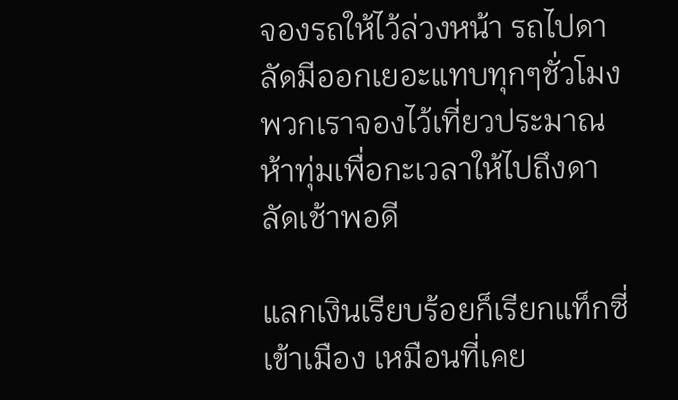จองรถให้ไว้ล่วงหน้า รถไปดาลัดมีออกเยอะแทบทุกๆชั่วโมง พวกเราจองไว้เที่ยวประมาณห้าทุ่มเพื่อกะเวลาให้ไปถึงดาลัดเช้าพอดี

แลกเงินเรียบร้อยก็เรียกแท็กซี่เข้าเมือง เหมือนที่เคย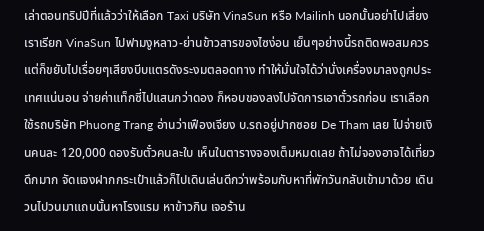เล่าตอนทริปปีที่แล้วว่าให้เลือก Taxi บริษัท VinaSun หรือ Mailinh นอกนั้นอย่าไปเสี่ยง เราเรียก VinaSun ไปฟามงูหลาว-ย่านข้าวสารของไซง่อน เย็นๆอย่างนี้รถติดพอสมควรแต่ก็ขยับไปเรื่อยๆเสียงบีบแตรดังระงมตลอดทาง ทำให้มั่นใจได้ว่านั่งเครื่องมาลงถูกประเทศแน่นอน จ่ายค่าแท็กซี่ไปแสนกว่าดอง ก็หอบของลงไปจัดการเอาตั๋วรถก่อน เราเลือกใช้รถบริษัท Phuong Trang อ่านว่าเฟืองเจียง บ.รถอยู่ปากซอย De Tham เลย ไปจ่ายเงินคนละ 120,000 ดองรับตั๋วคนละใบ เห็นในตารางจองเต็มหมดเลย ถ้าไม่จองอาจได้เที่ยวดึกมาก จัดแจงฝากกระเป๋าแล้วก็ไปเดินเล่นดีกว่าพร้อมกับหาที่พักวันกลับเข้ามาด้วย เดินวนไปวนมาแถบนั้นหาโรงแรม หาข้าวกิน เจอร้าน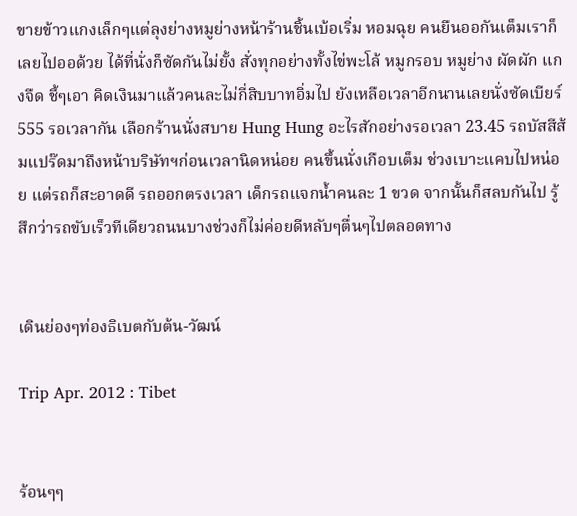ขายข้าวแกงเล็กๆแต่ลุงย่างหมูย่างหน้าร้านชิ้นเบ้อเริ่ม หอมฉุย คนยืนออกันเต็มเราก็เลยไปออด้วย ได้ที่นั่งก็ซัดกันไม่ยั้ง สั่งทุกอย่างทั้งไข่พะโล้ หมูกรอบ หมูย่าง ผัดผัก แกงจืด ชี้ๆเอา คิดเงินมาแล้วคนละไม่กี่สิบบาทอิ่มไป ยังเหลือเวลาอีกนานเลยนั่งซัดเบียร์ 555 รอเวลากัน เลือกร้านนั่งสบาย Hung Hung อะไรสักอย่างรอเวลา 23.45 รถบัสสีส้มแปร๊ดมาถึงหน้าบริษัทฯก่อนเวลานิดหน่อย คนขึ้นนั่งเกือบเต็ม ช่วงเบาะแคบไปหน่อย แต่รถก็สะอาดดี รถออกตรงเวลา เด็กรถแจกน้ำคนละ 1 ขวด จากนั้นก็สลบกันไป รู้สึกว่ารถขับเร็วทีเดียวถนนบางช่วงก็ไม่ค่อยดีหลับๆตื่นๆไปตลอดทาง


เดินย่องๆท่องธิเบตกับต้น-วัฒน์

Trip Apr. 2012 : Tibet


ร้อนๆๆ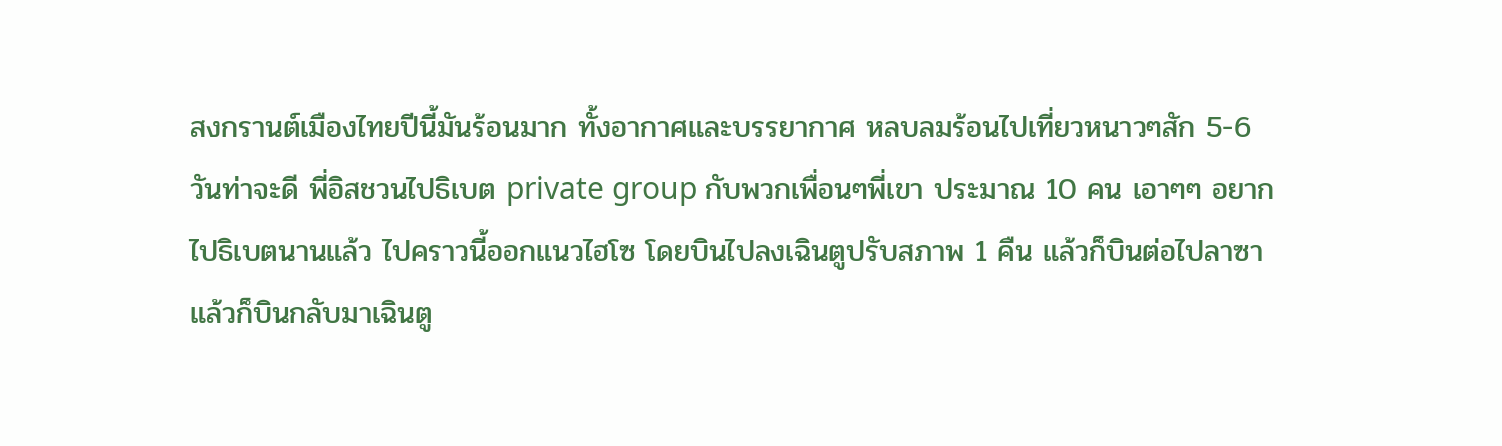สงกรานต์เมืองไทยปีนี้มันร้อนมาก ทั้งอากาศและบรรยากาศ หลบลมร้อนไปเที่ยวหนาวๆสัก 5-6 วันท่าจะดี พี่อิสชวนไปธิเบต private group กับพวกเพื่อนๆพี่เขา ประมาณ 10 คน เอาๆๆ อยากไปธิเบตนานแล้ว ไปคราวนี้ออกแนวไฮโซ โดยบินไปลงเฉินตูปรับสภาพ 1 คืน แล้วก็บินต่อไปลาซา แล้วก็บินกลับมาเฉินตู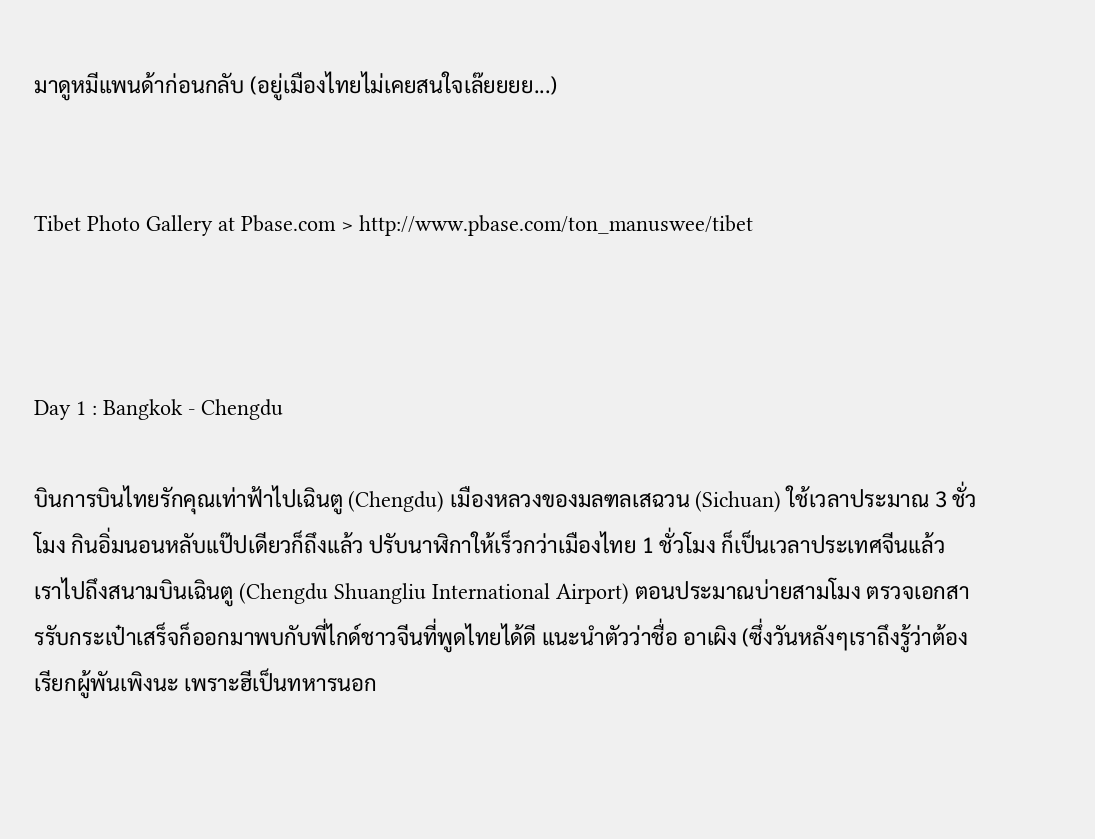มาดูหมีแพนด้าก่อนกลับ (อยู่เมืองไทยไม่เคยสนใจเล๊ยยยย...)


Tibet Photo Gallery at Pbase.com > http://www.pbase.com/ton_manuswee/tibet



Day 1 : Bangkok - Chengdu

บินการบินไทยรักคุณเท่าฟ้าไปเฉินตู (Chengdu) เมืองหลวงของมลฑลเสฉวน (Sichuan) ใช้เวลาประมาณ 3 ชั่วโมง กินอิ่มนอนหลับแป๊ปเดียวก็ถึงแล้ว ปรับนาฬิกาให้เร็วกว่าเมืองไทย 1 ชั่วโมง ก็เป็นเวลาประเทศจีนแล้ว เราไปถึงสนามบินเฉินตู (Chengdu Shuangliu International Airport) ตอนประมาณบ่ายสามโมง ตรวจเอกสารรับกระเป๋าเสร็จก็ออกมาพบกับพี่ไกด์ชาวจีนที่พูดไทยได้ดี แนะนำตัวว่าชื่อ อาเผิง (ซึ่งวันหลังๆเราถึงรู้ว่าต้องเรียกผู้พันเพิงนะ เพราะฮีเป็นทหารนอก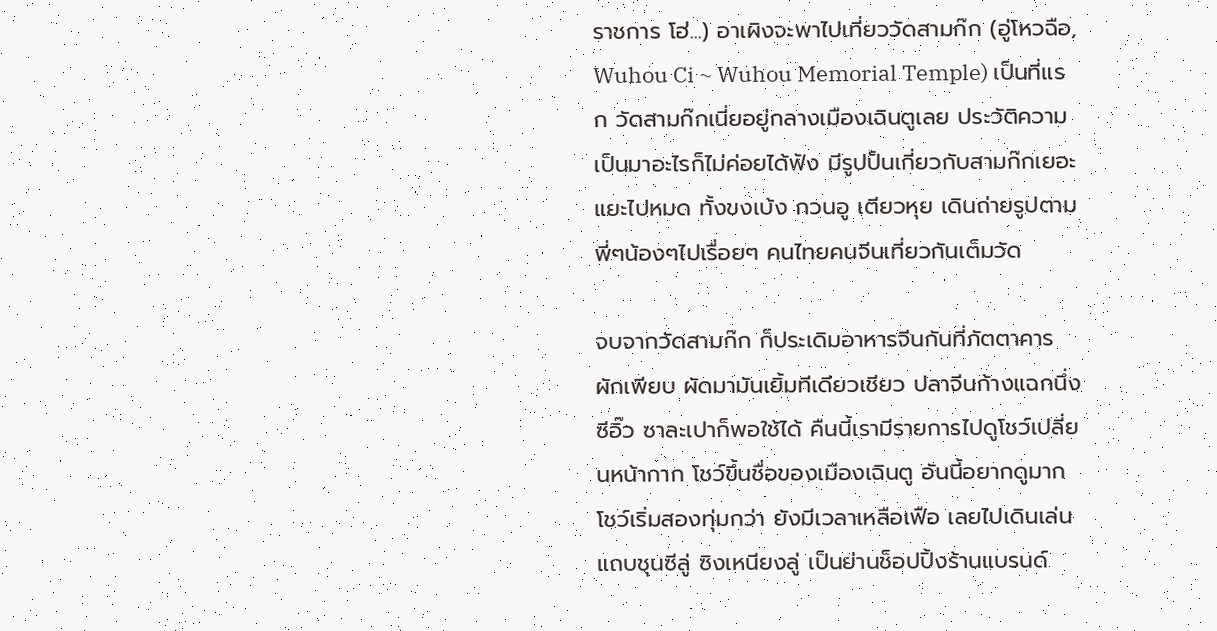ราชการ โฮ่...) อาเผิงจะพาไปเที่ยววัดสามก๊ก (อู่โหวฉือ, Wuhou Ci ~ Wuhou Memorial Temple) เป็นที่แรก วัดสามก๊กเนี่ยอยู่กลางเมืองเฉินตูเลย ประวัติความเป็นมาอะไรก็ไม่ค่อยได้ฟัง มีรูปปั้นเกี่ยวกับสามก๊กเยอะแยะไปหมด ทั้งขงเบ้ง กวนอู เตียวหุย เดินถ่ายรูปตามพี่ๆน้องๆไปเรื่อยๆ คนไทยคนจีนเที่ยวกันเต็มวัด

จบจากวัดสามก๊ก ก็ประเดิมอาหารจีนกันที่ภัตตาคาร ผักเพียบ ผัดมามันเยิ้มทีเดียวเชียว ปลาจีนก้างแฉกนึ่งซีอิ๊ว ซาละเปาก็พอใช้ได้ คืนนี้เรามีรายการไปดูโชว์เปลี่ยนหน้ากาก โชว์ขึ้นชื่อของเมืองเฉินตู อันนี้อยากดูมาก โชว์เริ่มสองทุ่มกว่า ยังมีเวลาเหลือเฟือ เลยไปเดินเล่น แถบชุนซีลู่ ซิงเหนียงลู่ เป็นย่านช็อปปิ้งร้านแบรนด์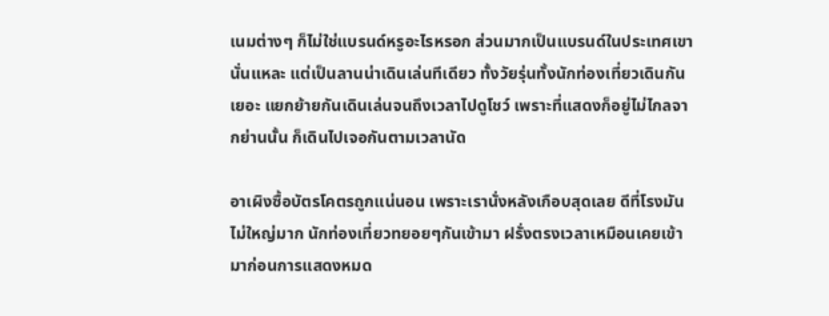เนมต่างๆ ก็ไม่ใช่แบรนด์หรูอะไรหรอก ส่วนมากเป็นแบรนด์ในประเทศเขานั่นแหละ แต่เป็นลานน่าเดินเล่นทีเดียว ทั้งวัยรุ่นทั้งนักท่องเที่ยวเดินกันเยอะ แยกย้ายกันเดินเล่นจนถึงเวลาไปดูโชว์ เพราะที่แสดงก็อยู่ไม่ไกลจากย่านนั้น ก็เดินไปเจอกันตามเวลานัด

อาเผิงซื้อบัตรโคตรถูกแน่นอน เพราะเรานั่งหลังเกือบสุดเลย ดีที่โรงมันไม่ใหญ่มาก นักท่องเที่ยวทยอยๆกันเข้ามา ฝรั่งตรงเวลาเหมือนเคยเข้ามาก่อนการแสดงหมด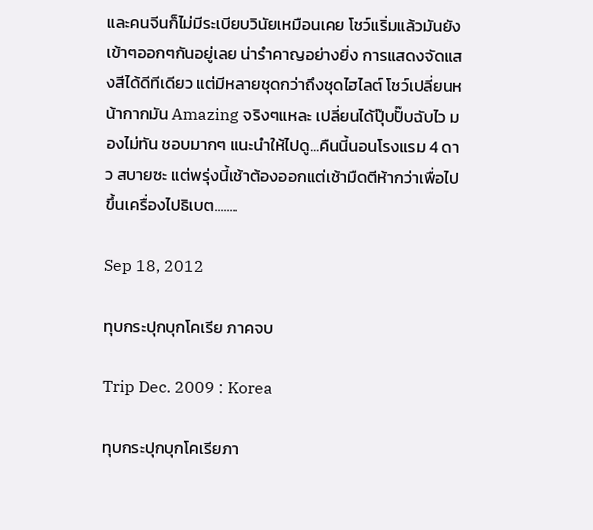และคนจีนก็ไม่มีระเบียบวินัยเหมือนเคย โชว์แริ่มแล้วมันยังเข้าๆออกๆกันอยู่เลย น่ารำคาญอย่างยิ่ง การแสดงจัดแสงสีได้ดีทีเดียว แต่มีหลายชุดกว่าถึงชุดไฮไลต์ โชว์เปลี่ยนหน้ากากมัน Amazing จริงๆแหละ เปลี่ยนได้ปุ๊บปั๊บฉับไว มองไม่ทัน ชอบมากๆ แนะนำให้ไปดู...คืนนี้นอนโรงแรม 4 ดาว สบายซะ แต่พรุ่งนี้เช้าต้องออกแต่เช้ามืดตีห้ากว่าเพื่อไปขึ้นเครื่องไปธิเบต........

Sep 18, 2012

ทุบกระปุกบุกโคเรีย ภาคจบ

Trip Dec. 2009 : Korea

ทุบกระปุกบุกโคเรียภา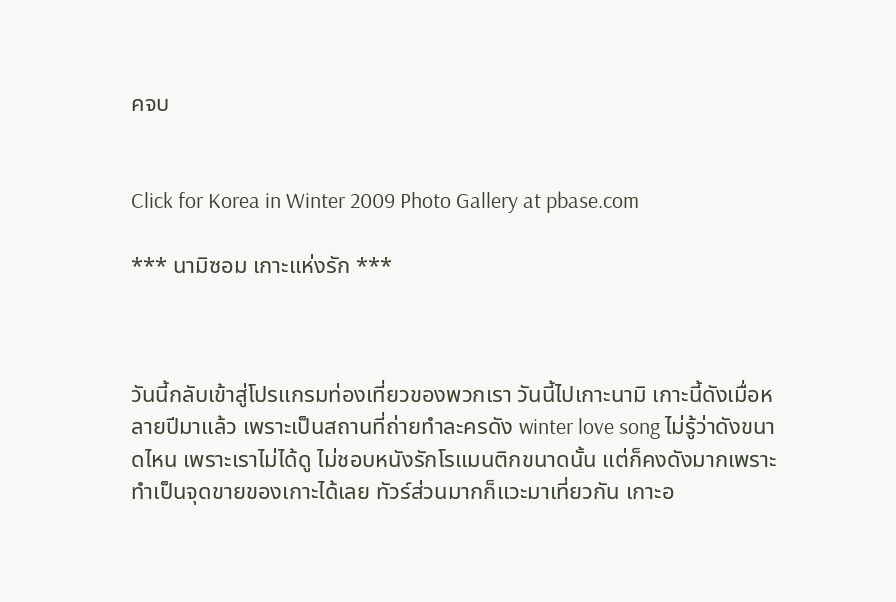คจบ


Click for Korea in Winter 2009 Photo Gallery at pbase.com

*** นามิซอม เกาะแห่งรัก ***



วันนี้กลับเข้าสู่โปรแกรมท่องเที่ยวของพวกเรา วันนี้ไปเกาะนามิ เกาะนี้ดังเมื่อหลายปีมาแล้ว เพราะเป็นสถานที่ถ่ายทำละครดัง winter love song ไม่รู้ว่าดังขนาดไหน เพราะเราไม่ได้ดู ไม่ชอบหนังรักโรแมนติกขนาดนั้น แต่ก็คงดังมากเพราะทำเป็นจุดขายของเกาะได้เลย ทัวร์ส่วนมากก็แวะมาเที่ยวกัน เกาะอ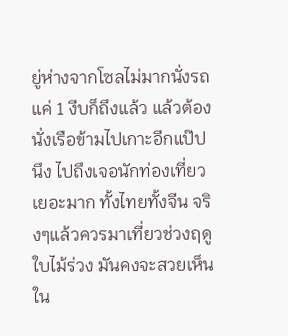ยู่ห่างจากโซลไม่มากนั่งรถแค่ 1 งีบก็ถึงแล้ว แล้วต้องนั่งเรือข้ามไปเกาะอีกแป๊ปนึง ไปถึงเจอนักท่องเที่ยวเยอะมาก ทั้งไทยทั้งจีน จริงๆแล้วควรมาเที่ยวช่วงฤดูใบไม้ร่วง มันคงจะสวยเห็นใน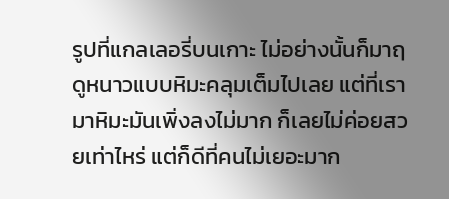รูปที่แกลเลอรี่บนเกาะ ไม่อย่างนั้นก็มาฤดูหนาวแบบหิมะคลุมเต็มไปเลย แต่ที่เรามาหิมะมันเพิ่งลงไม่มาก ก็เลยไม่ค่อยสวยเท่าไหร่ แต่ก็ดีที่คนไม่เยอะมาก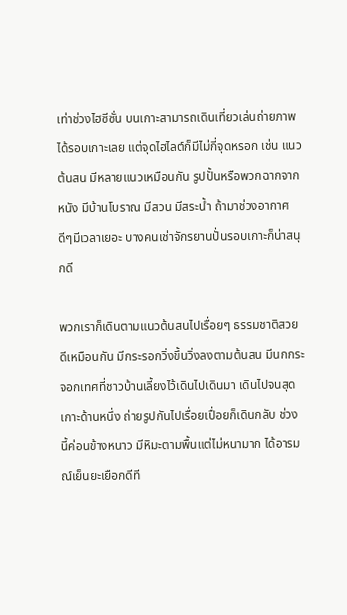เท่าช่วงไฮซีซั่น บนเกาะสามารถเดินเที่ยวเล่นถ่ายภาพได้รอบเกาะเลย แต่จุดไฮไลต์ก็มีไม่กี่จุดหรอก เช่น แนวต้นสน มีหลายแนวเหมือนกัน รูปปั้นหรือพวกฉากจากหนัง มีบ้านโบราณ มีสวน มีสระน้ำ ถ้ามาช่วงอากาศดีๆมีเวลาเยอะ บางคนเช่าจักรยานปั่นรอบเกาะก็น่าสนุกดี

พวกเราก็เดินตามแนวต้นสนไปเรื่อยๆ ธรรมชาติสวยดีเหมือนกัน มีกระรอกวิ่งขึ้นวิ่งลงตามต้นสน มีนกกระจอกเทศที่ชาวบ้านเลี้ยงไว้เดินไปเดินมา เดินไปจนสุดเกาะด้านหนึ่ง ถ่ายรูปกันไปเรื่อยเปื่อยก็เดินกลับ ช่วงนี้ค่อนข้างหนาว มีหิมะตามพื้นแต่ไม่หนามาก ได้อารมณ์เย็นยะเยือกดีที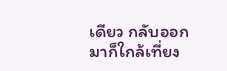เดียว กลับออกมาก็ใกล้เที่ยง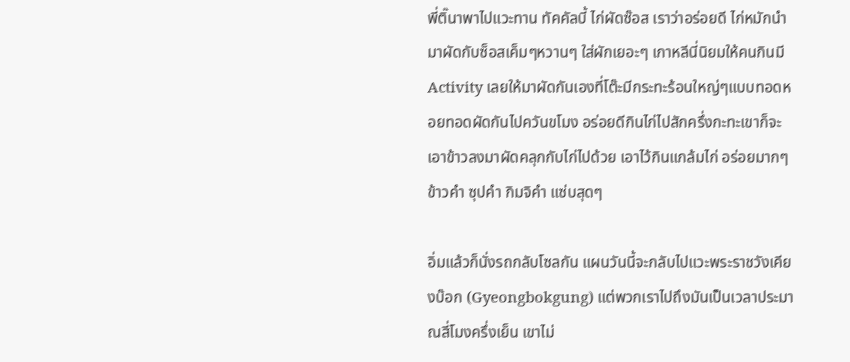พี่ติ๊นาพาไปแวะทาน ทัคคัลบี้ ไก่ผัดซ๊อส เราว่าอร่อยดี ไก่หมักนำมาผัดกับซ็อสเค็มๆหวานๆ ใส่ผักเยอะๆ เกาหลีนี่นิยมให้คนกินมี Activity เลยให้มาผัดกันเองที่โต๊ะมีกระทะร้อนใหญ่ๆแบบทอดหอยทอดผัดกันไปควันขโมง อร่อยดีกินไก่ไปสักครึ่งกะทะเขาก็จะเอาข้าวลงมาผัดคลุกกับไก่ไปด้วย เอาไว้กินแกล้มไก่ อร่อยมากๆ ข้าวคำ ซุปคำ กิมจิคำ แซ่บสุดๆ

อิ่มแล้วก็นั่งรถกลับโซลกัน แผนวันนี้จะกลับไปแวะพระราชวังเคียงบ๊อก (Gyeongbokgung) แต่พวกเราไปถึงมันเป็นเวลาประมาณสี่โมงครึ่งเย็น เขาไม่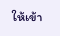ให้เข้า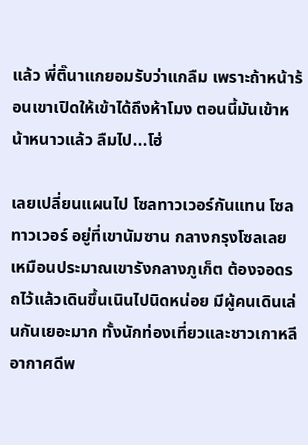แล้ว พี่ติ๊นาแกยอมรับว่าแกลืม เพราะถ้าหน้าร้อนเขาเปิดให้เข้าได้ถึงห้าโมง ตอนนี้มันเข้าหน้าหนาวแล้ว ลืมไป...โฮ่

เลยเปลี่ยนแผนไป โซลทาวเวอร์กันแทน โซลทาวเวอร์ อยู่ที่เขานัมซาน กลางกรุงโซลเลย เหมือนประมาณเขารังกลางภูเก็ต ต้องจอดรถไว้แล้วเดินขึ้นเนินไปนิดหน่อย มีผู้คนเดินเล่นกันเยอะมาก ทั้งนักท่องเที่ยวและชาวเกาหลี อากาศดีพ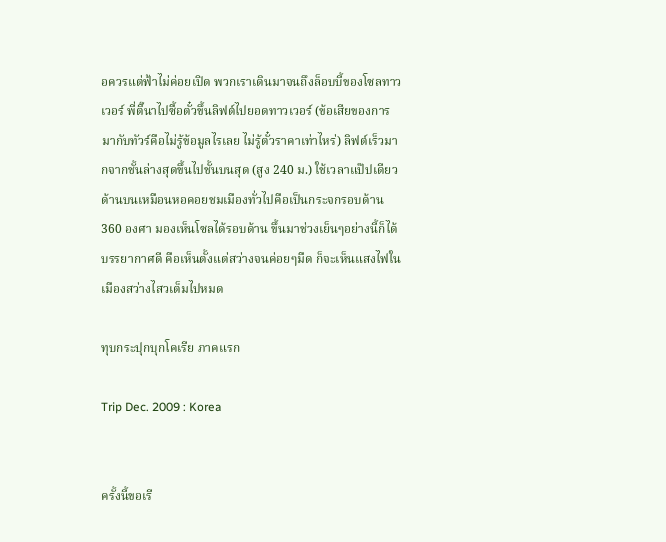อควรแต่ฟ้าไม่ค่อยเปิด พวกเราเดินมาจนถึงล็อบบี้ของโซลทาวเวอร์ พี่ติ๊นาไปซื้อตั๋วขึ้นลิฟต์ไปยอดทาวเวอร์ (ข้อเสียของการมากับทัวร์คือไม่รู้ข้อมูลไรเลย ไม่รู้ตั๋วราคาเท่าไหร่) ลิฟต์เร็วมากจากชั้นล่างสุดขึ้นไปชั้นบนสุด (สูง 240 ม.) ใช้เวลาแป๊ปเดียว ด้านบนเหมือนหอคอยชมเมืองทั่วไปคือเป็นกระจกรอบด้าน 360 องศา มองเห็นโซลได้รอบด้าน ขึ้นมาช่วงเย็นๆอย่างนี้ก็ได้บรรยากาศดี คือเห็นตั้งแต่สว่างจนค่อยๆมืด ก็จะเห็นแสงไฟในเมืองสว่างไสวเต็มไปหมด

ทุบกระปุกบุกโคเรีย ภาคแรก

Trip Dec. 2009 : Korea


ครั้งนี้ขอเรี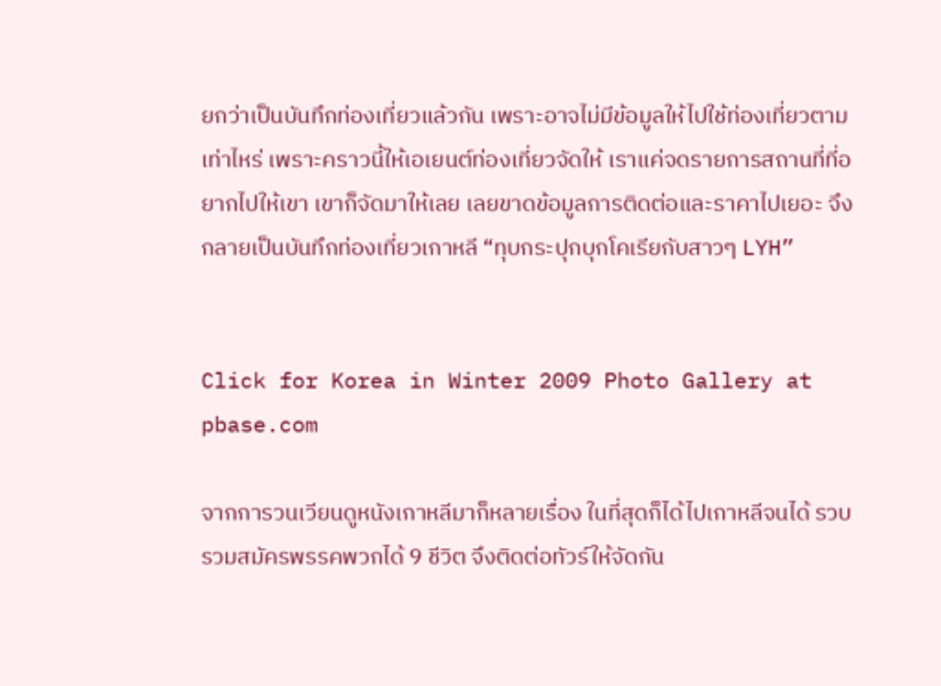ยกว่าเป็นบันทึกท่องเที่ยวแล้วกัน เพราะอาจไม่มีข้อมูลให้ไปใช้ท่องเที่ยวตามเท่าไหร่ เพราะคราวนี้ให้เอเยนต์ท่องเที่ยวจัดให้ เราแค่จดรายการสถานที่ที่อยากไปให้เขา เขาก็จัดมาให้เลย เลยขาดข้อมูลการติดต่อและราคาไปเยอะ จึงกลายเป็นบันทึกท่องเที่ยวเกาหลี “ทุบกระปุกบุกโคเรียกับสาวๆ LYH”


Click for Korea in Winter 2009 Photo Gallery at pbase.com

จากการวนเวียนดูหนังเกาหลีมาก็หลายเรื่อง ในที่สุดก็ได้ไปเกาหลีจนได้ รวบรวมสมัครพรรคพวกได้ 9 ชีวิต จึงติดต่อทัวร์ให้จัดกัน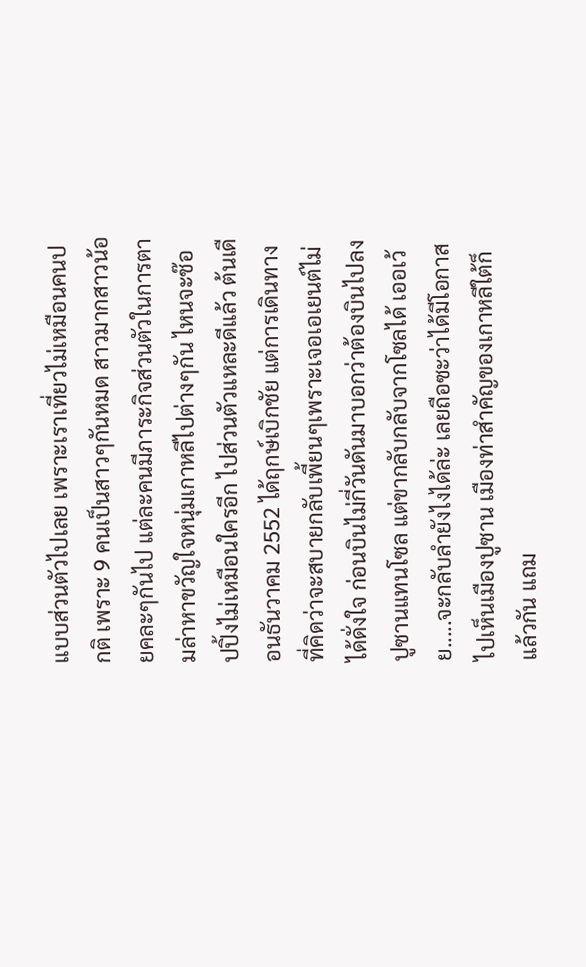แบบส่วนตัวไปเลย เพราะเราเที่ยวไม่เหมือนคนปกติ เพราะ 9 คนเป็นสาวๆกันหมด สาวมากสาวน้อยคละๆกันไป แต่ละคนมีภาระกิจส่วนตัวในการตามล่าหาขวัญใจหนุ่มเกาหลีไปต่างๆกัน ไหนจะช๊อปปิ้งไม่เหมือนใครอีก ไปส่วนตัวแหละดีแล้ว ต้นเดือนธันวาคม 2552 ได้ฤกษ์เบิกชัย แต่การเดินทางที่คิดว่าจะสบายกลับเพี้ยนๆเพราะเจอเอเยนต์ไม่ได้ดั่งใจ ก่อนบินไม่กี่วันดันมาบอกว่าต้องบินไปลงปูซานแทนโซล แต่ขากลับกลับจากโซลได้ เออเว้ย.....จะกลับลำยังไงได้ล่ะ เลยถือซะว่าได้มีโอกาสไปเห็นเมืองปูซาน เมืองท่าสำคัญของเกาหลีใต้ก็แล้วกัน แถม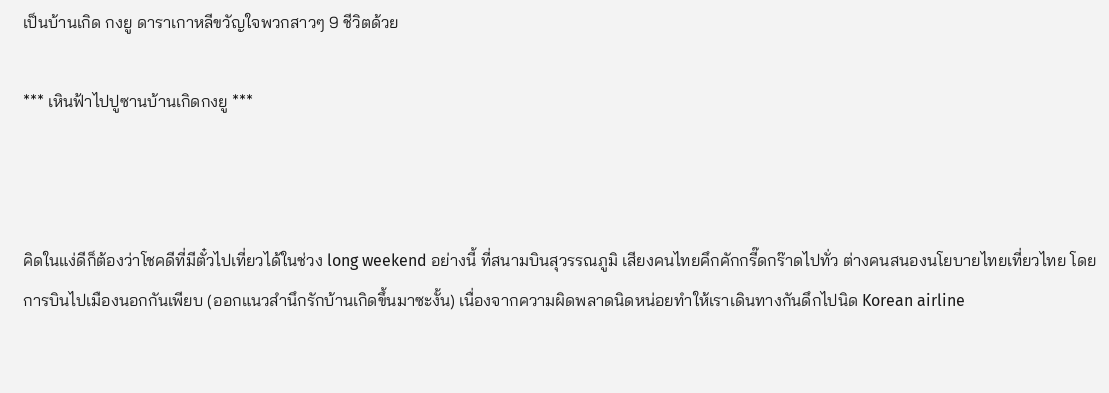เป็นบ้านเกิด กงยู ดาราเกาหลีขวัญใจพวกสาวๆ 9 ชีวิตด้วย

*** เหินฟ้าไปปูซานบ้านเกิดกงยู ***



คิดในแง่ดีก็ต้องว่าโชคดีที่มีตั๋วไปเที่ยวได้ในช่วง long weekend อย่างนี้ ที่สนามบินสุวรรณภูมิ เสียงคนไทยคึกคักกรี๊ดกร๊าดไปทั่ว ต่างคนสนองนโยบายไทยเที่ยวไทย โดยการบินไปเมืองนอกกันเพียบ (ออกแนวสำนึกรักบ้านเกิดขึ้นมาซะงั้น) เนื่องจากความผิดพลาดนิดหน่อยทำให้เราเดินทางกันดึกไปนิด Korean airline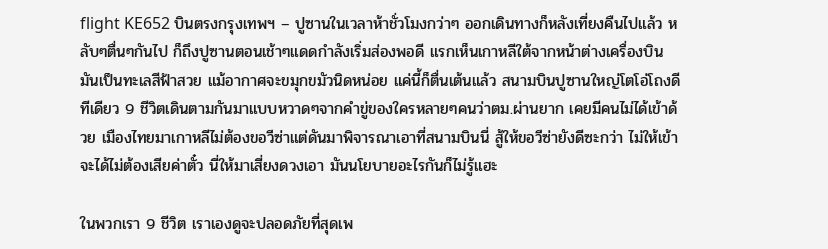flight KE652 บินตรงกรุงเทพฯ – ปูซานในเวลาห้าชั่วโมงกว่าๆ ออกเดินทางก็หลังเที่ยงคืนไปแล้ว หลับๆตื่นๆกันไป ก็ถึงปูซานตอนเช้าๆแดดกำลังเริ่มส่องพอดี แรกเห็นเกาหลีใต้จากหน้าต่างเครื่องบินมันเป็นทะเลสีฟ้าสวย แม้อากาศจะขมุกขมัวนิดหน่อย แค่นี้ก็ตื่นเต้นแล้ว สนามบินปูซานใหญ่โตโอ่โถงดีทีเดียว 9 ชีวิตเดินตามกันมาแบบหวาดๆจากคำขู่ของใครหลายๆคนว่าตม.ผ่านยาก เคยมีคนไม่ได้เข้าด้วย เมืองไทยมาเกาหลีไม่ต้องขอวีซ่าแต่ดันมาพิจารณาเอาที่สนามบินนี่ สู้ให้ขอวีซ่ายังดีซะกว่า ไม่ให้เข้าจะได้ไม่ต้องเสียค่าตั๋ว นี่ให้มาเสี่ยงดวงเอา มันนโยบายอะไรกันก็ไม่รู้แฮะ

ในพวกเรา 9 ชีวิต เราเองดูจะปลอดภัยที่สุดเพ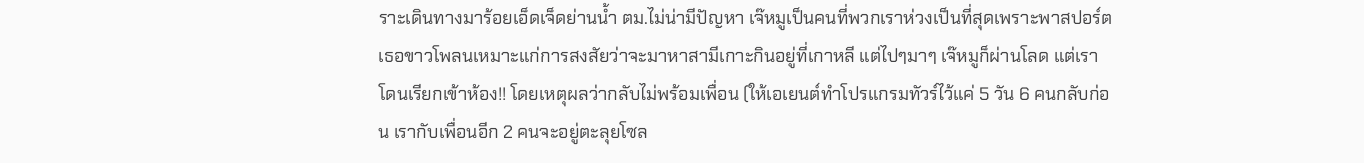ราะเดินทางมาร้อยเอ็ดเจ็ดย่านน้ำ ตม.ไม่น่ามีปัญหา เจ๊หมูเป็นคนที่พวกเราห่วงเป็นที่สุดเพราะพาสปอร์ตเธอขาวโพลนเหมาะแก่การสงสัยว่าจะมาหาสามีเกาะกินอยู่ที่เกาหลี แต่ไปๆมาๆ เจ๊หมูก็ผ่านโลด แต่เราโดนเรียกเข้าห้อง!! โดยเหตุผลว่ากลับไม่พร้อมเพื่อน (ให้เอเยนต์ทำโปรแกรมทัวร์ไว้แค่ 5 วัน 6 คนกลับก่อน เรากับเพื่อนอีก 2 คนจะอยู่ตะลุยโซล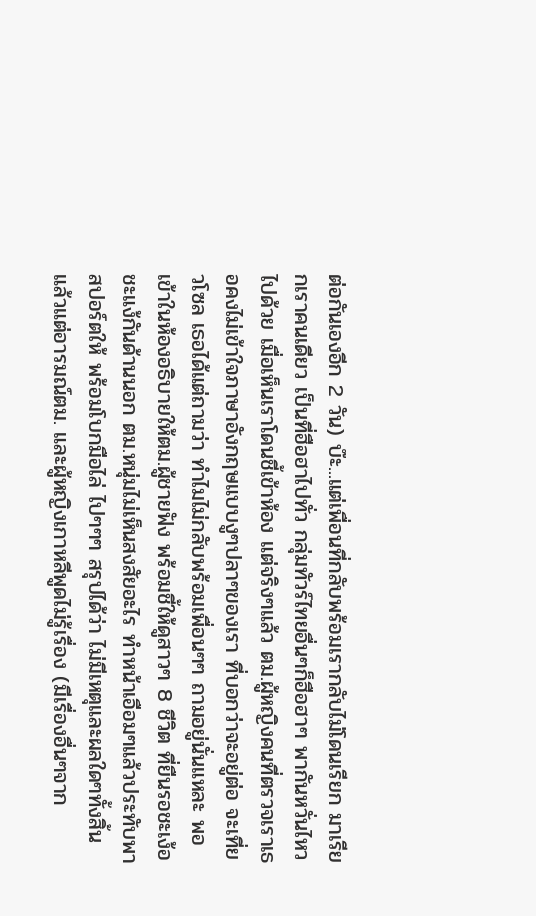ต่อกันเองอีก 2 วัน) บ๊ะ...แต่เพื่อนที่กลับพร้อมเรากลับไม่โดนเรียก มาเรียกเราคนเดียว เป็นที่ฮือฮาไปทั่ว กลุ่มทัวร์ไทยอื่นๆก็ฮือฮาๆ พากันหวั่นไหวไปด้วย เมื่อเห็นเราโดนชี้เข้าห้อง แต่จริงๆแล้ว ตม.ผู้หญิงคนที่ตรวจเราเธอคงไม่เข้าใจภาษาอังกฤษแบบงูๆปลาๆของเรา ที่บอกว่าจะอยู่ต่อ จะเที่ยวโซล เธอได้แต่ถามว่า ทำไมไม่กลับพร้อมเพื่อนๆๆ ถามอยู่นั่นแหละ พอเข้าในห้องอธิบายให้ตม.ผู้ชายฟัง พร้อมชี้ให้ดูสาวๆ 8 ชีวิต ที่ยืนรอชะเง้อชะแง้กันด้านนอก ตม.หนุ่มไม่เห็นสงสัยอะไร ทำหน้าเอือมๆแล้วประทับพาสปอร์ตให้ พร้อมโบกมือไล่ ไปๆๆๆ สรุปได้ว่า ไม่มีเหตุและผลใดๆทั้งสิ้น แล้วแต่อารมณ์ตม. และผู้หญิงเกาหลีพูดไม่รู้เรื่อง (มีเรื่องอื่นๆจาก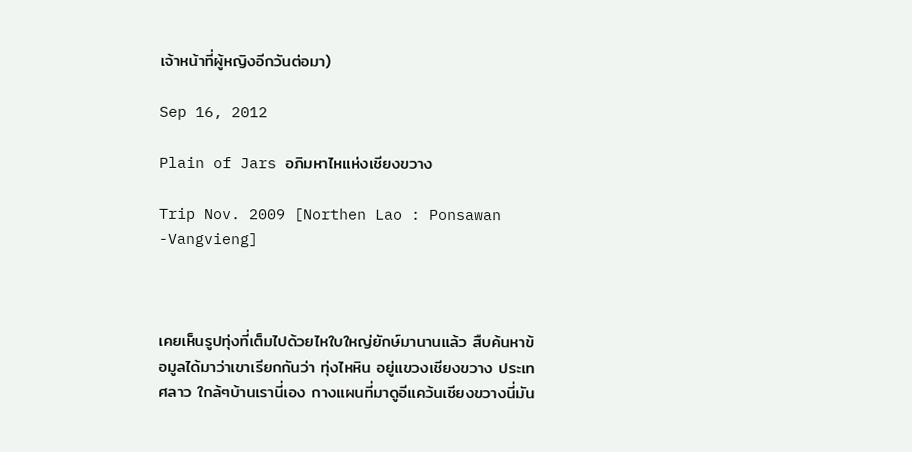เจ้าหน้าที่ผู้หญิงอีกวันต่อมา)

Sep 16, 2012

Plain of Jars อภิมหาไหแห่งเชียงขวาง

Trip Nov. 2009 [Northen Lao : Ponsawan -Vangvieng]



เคยเห็นรูปทุ่งที่เต็มไปด้วยไหใบใหญ่ยักษ์มานานแล้ว สืบค้นหาข้อมูลได้มาว่าเขาเรียกกันว่า ทุ่งไหหิน อยู่แขวงเชียงขวาง ประเทศลาว ใกล้ๆบ้านเรานี่เอง กางแผนที่มาดูอีแคว้นเชียงขวางนี่มัน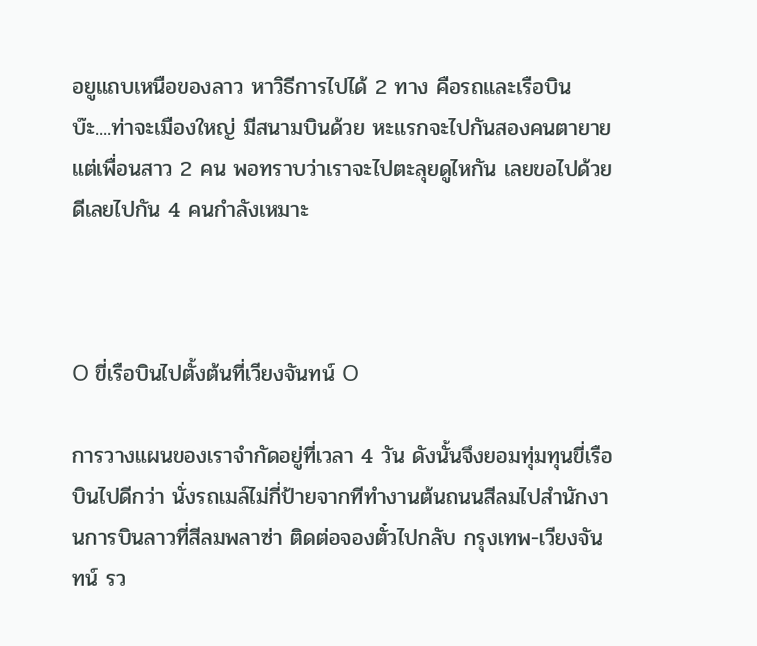อยูแถบเหนือของลาว หาวิธีการไปได้ 2 ทาง คือรถและเรือบิน บ๊ะ....ท่าจะเมืองใหญ่ มีสนามบินด้วย หะแรกจะไปกันสองคนตายาย แต่เพื่อนสาว 2 คน พอทราบว่าเราจะไปตะลุยดูไหกัน เลยขอไปด้วย ดีเลยไปกัน 4 คนกำลังเหมาะ



O ขี่เรือบินไปตั้งต้นที่เวียงจันทน์ O

การวางแผนของเราจำกัดอยู่ที่เวลา 4 วัน ดังนั้นจึงยอมทุ่มทุนขี่เรือบินไปดีกว่า นั่งรถเมล์ไม่กี่ป้ายจากทีทำงานต้นถนนสีลมไปสำนักงานการบินลาวที่สีลมพลาซ่า ติดต่อจองตั๋วไปกลับ กรุงเทพ-เวียงจันทน์ รว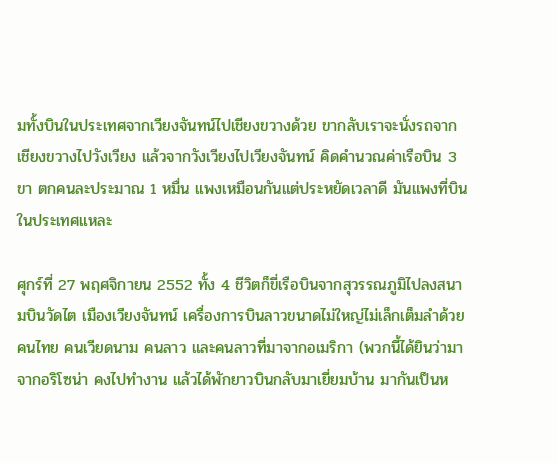มทั้งบินในประเทศจากเวียงจันทน์ไปเชียงขวางด้วย ขากลับเราจะนั่งรถจากเชียงขวางไปวังเวียง แล้วจากวังเวียงไปเวียงจันทน์ คิดคำนวณค่าเรือบิน 3 ขา ตกคนละประมาณ 1 หมื่น แพงเหมือนกันแต่ประหยัดเวลาดี มันแพงที่บินในประเทศแหละ

ศุกร์ที่ 27 พฤศจิกายน 2552 ทั้ง 4 ชีวิตก็ขี่เรือบินจากสุวรรณภูมิไปลงสนามบินวัดไต เมืองเวียงจันทน์ เครื่องการบินลาวขนาดไม่ใหญ่ไม่เล็กเต็มลำด้วยคนไทย คนเวียดนาม คนลาว และคนลาวที่มาจากอเมริกา (พวกนี้ได้ยินว่ามาจากอริโซน่า คงไปทำงาน แล้วได้พักยาวบินกลับมาเยี่ยมบ้าน มากันเป็นห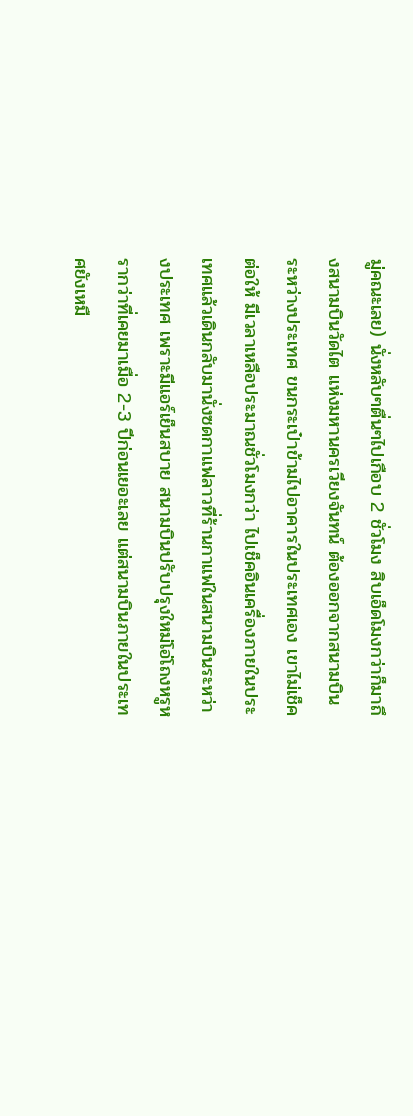มู่คณะเลย) นั่งหลับๆตื่นๆไปเกือบ 2 ชั่วโมง สิบเอ็ดโมงกว่าก็มาถึงสนามบินวัดไต แห่งมหานครเวียงจันทน์ ต้องออกจากสนามบินระหว่างประเทศ ขนกระเป๋าข้ามไปอาคารในประเทศเอง เขาไม่เช็คต่อให้ มีเวลาเหลือประมาณชั่วโมงกว่า ไปเช็คอินเครื่องภายในประเทศแล้วเดินกลับมานั่งซดกาแฟลาวที่ร้านกาแฟในสนามบินระหว่างประเทศ เพราะมีแอร์เย็นสบาย สนามบินปรับปรุงใหม่โอ่โถงหรูหรากว่าที่เคยมาเมื่อ 2-3 ปีก่อนเยอะเลย แต่สนามบินภายในประเทศยังเหมื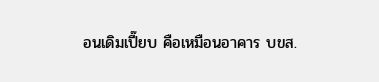อนเดิมเปี๊ยบ คือเหมือนอาคาร บขส.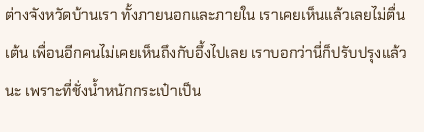ต่างจังหวัดบ้านเรา ทั้งภายนอกและภายใน เราเคยเห็นแล้วเลยไม่ตื่นเต้น เพื่อนอีกคนไม่เคยเห็นถึงกับอึ้งไปเลย เราบอกว่านี่ก็ปรับปรุงแล้วนะ เพราะที่ชั่งน้ำหนักกระเป๋าเป็น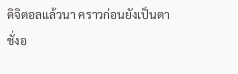ดิจิตอลแล้วนา คราวก่อนยังเป็นตาชั่งอ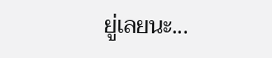ยู่เลยนะ...